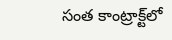సంత కాంట్రాక్ట్‌లో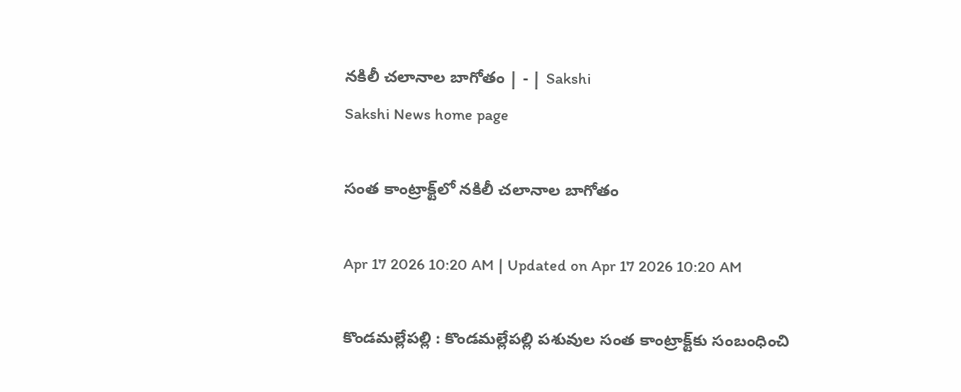నకిలీ చలానాల బాగోతం | - | Sakshi
Sakshi News home page

సంత కాంట్రాక్ట్‌లో నకిలీ చలానాల బాగోతం

Apr 17 2026 10:20 AM | Updated on Apr 17 2026 10:20 AM

కొండమల్లేపల్లి : కొండమల్లేపల్లి పశువుల సంత కాంట్రాక్ట్‌కు సంబంధించి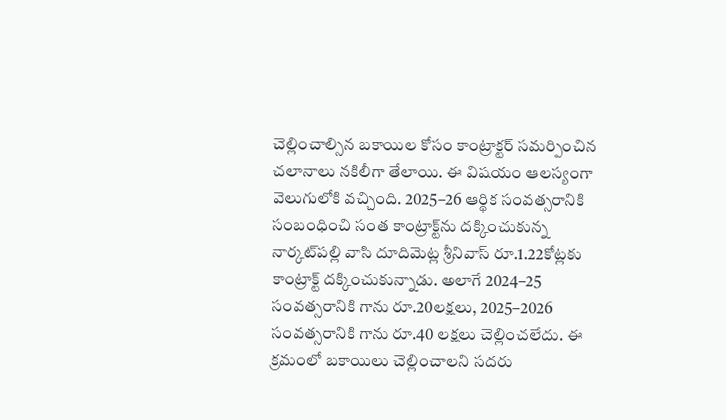చెల్లించాల్సిన బకాయిల కోసం కాంట్రాక్టర్‌ సమర్పించిన చలానాలు నకిలీగా తేలాయి. ఈ విషయం ఆలస్యంగా వెలుగులోకి వచ్చింది. 2025–26 ఆర్థిక సంవత్సరానికి సంబంధించి సంత కాంట్రాక్ట్‌ను దక్కించుకున్న నార్కట్‌పల్లి వాసి దూదిమెట్ల శ్రీనివాస్‌ రూ.1.22కోట్లకు కాంట్రాక్ట్‌ దక్కించుకున్నాడు. అలాగే 2024–25 సంవత్సరానికి గాను రూ.20లక్షలు, 2025–2026 సంవత్సరానికి గాను రూ.40 లక్షలు చెల్లించలేదు. ఈ క్రమంలో బకాయిలు చెల్లించాలని సదరు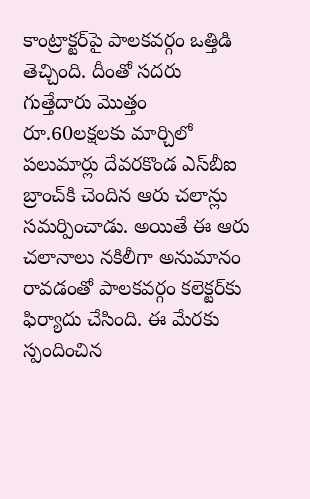కాంట్రాక్టర్‌పై పాలకవర్గం ఒత్తిడి తెచ్చింది. దీంతో సదరు గుత్తేదారు మొత్తం రూ.60లక్షలకు మార్చిలో పలుమార్లు దేవరకొండ ఎస్‌బీఐ బ్రాంచ్‌కి చెందిన ఆరు చలాన్లు సమర్పించాడు. అయితే ఈ ఆరు చలానాలు నకిలీగా అనుమానం రావడంతో పాలకవర్గం కలెక్టర్‌కు ఫిర్యాదు చేసింది. ఈ మేరకు స్పందించిన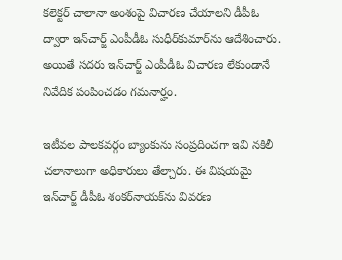కలెక్టర్‌ చాలానా అంశంపై విచారణ చేయాలని డీపీఓ ద్వారా ఇన్‌చార్జ్‌ ఎంపీడీఓ సుధీర్‌కుమార్‌ను ఆదేశించారు. అయితే సదరు ఇన్‌చార్జ్‌ ఎంపీడీఓ విచారణ లేకుండానే నివేదిక పంపించడం గమనార్హం.

ఇటీవల పాలకవర్గం బ్యాంకును సంప్రదించగా ఇవి నకిలీ చలానాలుగా అధికారులు తేల్చారు. ఈ విషయమై ఇన్‌చార్జ్‌ డీపీఓ శంకర్‌నాయక్‌ను వివరణ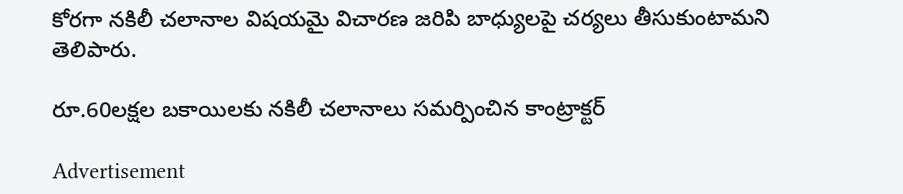కోరగా నకిలీ చలానాల విషయమై విచారణ జరిపి బాధ్యులపై చర్యలు తీసుకుంటామని తెలిపారు.

రూ.60లక్షల బకాయిలకు నకిలీ చలానాలు సమర్పించిన కాంట్రాక్టర్‌

Advertisement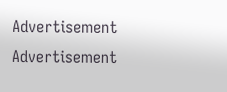Advertisement
Advertisement